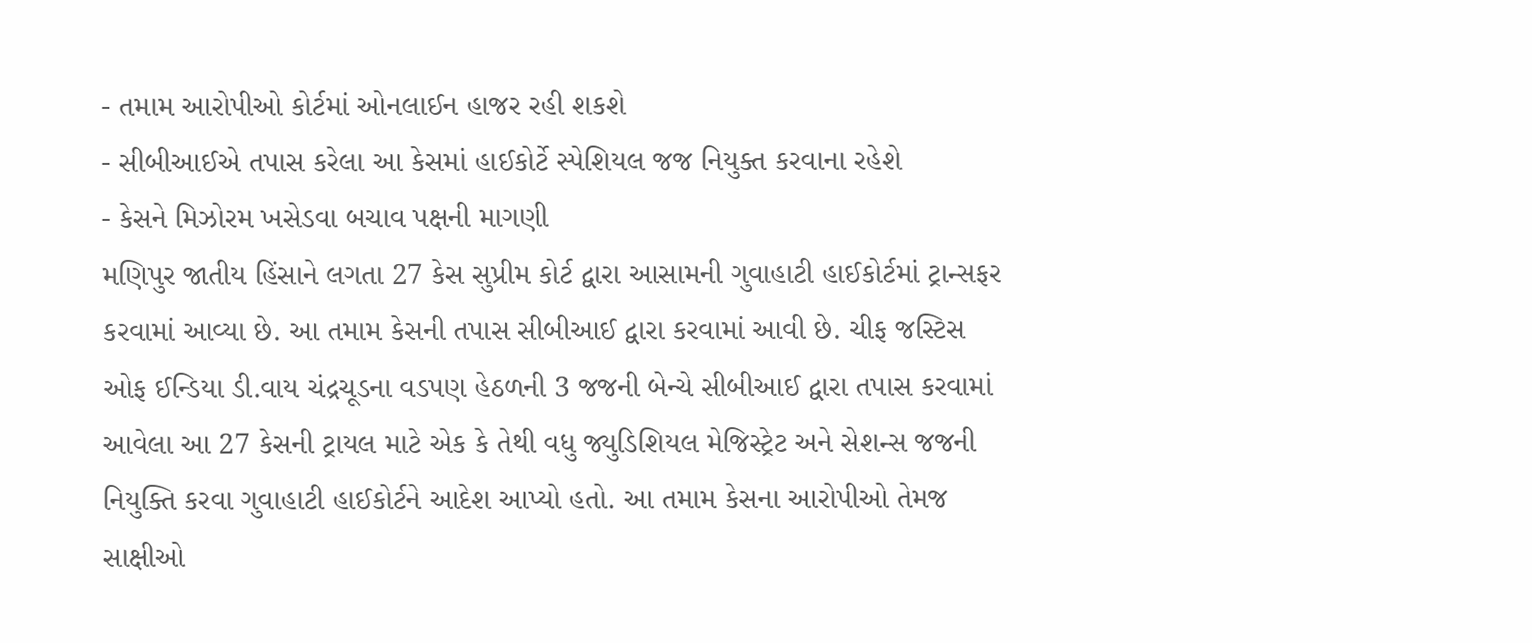- તમામ આરોપીઓ કોર્ટમાં ઓનલાઈન હાજર રહી શકશે
- સીબીઆઈએ તપાસ કરેલા આ કેસમાં હાઈકોર્ટે સ્પેશિયલ જજ નિયુક્ત કરવાના રહેશે
- કેસને મિઝોરમ ખસેડવા બચાવ પક્ષની માગણી
મણિપુર જાતીય હિંસાને લગતા 27 કેસ સુપ્રીમ કોર્ટ દ્વારા આસામની ગુવાહાટી હાઈકોર્ટમાં ટ્રાન્સફર કરવામાં આવ્યા છે. આ તમામ કેસની તપાસ સીબીઆઈ દ્વારા કરવામાં આવી છે. ચીફ જસ્ટિસ ઓફ ઈન્ડિયા ડી.વાય ચંદ્રચૂડના વડપણ હેઠળની 3 જજની બેન્ચે સીબીઆઈ દ્વારા તપાસ કરવામાં આવેલા આ 27 કેસની ટ્રાયલ માટે એક કે તેથી વધુ જ્યુડિશિયલ મેજિસ્ટ્રેટ અને સેશન્સ જજની નિયુક્તિ કરવા ગુવાહાટી હાઈકોર્ટને આદેશ આપ્યો હતો. આ તમામ કેસના આરોપીઓ તેમજ સાક્ષીઓ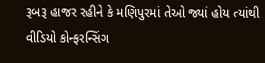રૂબરૂ હાજર રહીને કે મણિપુરમાં તેઓ જ્યાં હોય ત્યાંથી વીડિયો કોન્ફરન્સિંગ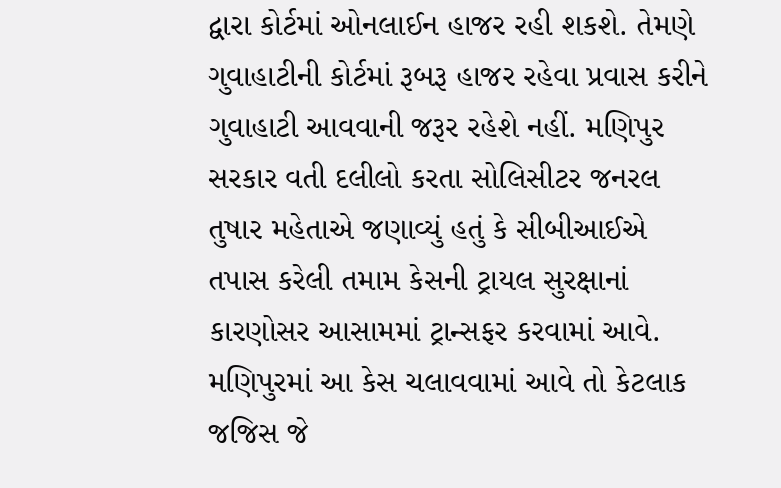દ્વારા કોર્ટમાં ઓનલાઈન હાજર રહી શકશે. તેમણે ગુવાહાટીની કોર્ટમાં રૂબરૂ હાજર રહેવા પ્રવાસ કરીને ગુવાહાટી આવવાની જરૂર રહેશે નહીં. મણિપુર સરકાર વતી દલીલો કરતા સોલિસીટર જનરલ તુષાર મહેતાએ જણાવ્યું હતું કે સીબીઆઈએ તપાસ કરેલી તમામ કેસની ટ્રાયલ સુરક્ષાનાં કારણોસર આસામમાં ટ્રાન્સફર કરવામાં આવે. મણિપુરમાં આ કેસ ચલાવવામાં આવે તો કેટલાક જજિસ જે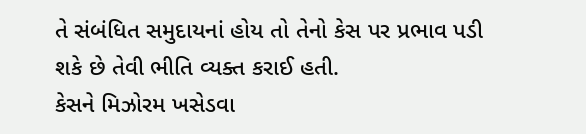તે સંબંધિત સમુદાયનાં હોય તો તેનો કેસ પર પ્રભાવ પડી શકે છે તેવી ભીતિ વ્યક્ત કરાઈ હતી.
કેસને મિઝોરમ ખસેડવા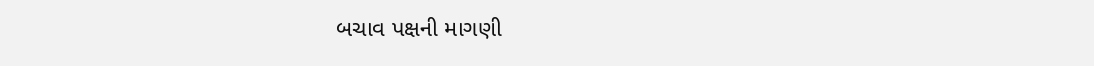બચાવ પક્ષની માગણી